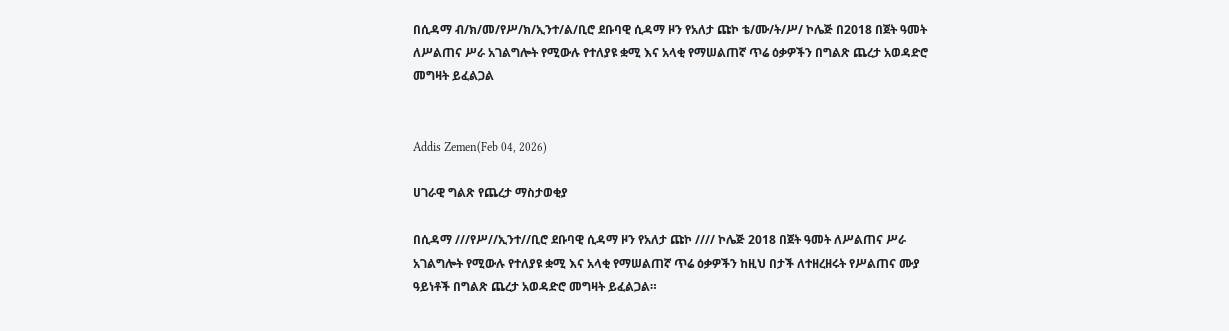በሲዳማ ብ/ክ/መ/የሥ/ክ/ኢንተ/ል/ቢሮ ደቡባዊ ሲዳማ ዞን የአለታ ጩኮ ቴ/ሙ/ት/ሥ/ ኮሌጅ በ2018 በጀት ዓመት ለሥልጠና ሥራ አገልግሎት የሚውሉ የተለያዩ ቋሚ እና አላቂ የማሠልጠኛ ጥሬ ዕቃዎችን በግልጽ ጨረታ አወዳድሮ መግዛት ይፈልጋል


Addis Zemen(Feb 04, 2026)

ሀገራዊ ግልጽ የጨረታ ማስታወቂያ

በሲዳማ ///የሥ//ኢንተ//ቢሮ ደቡባዊ ሲዳማ ዞን የአለታ ጩኮ //// ኮሌጅ 2018 በጀት ዓመት ለሥልጠና ሥራ አገልግሎት የሚውሉ የተለያዩ ቋሚ እና አላቂ የማሠልጠኛ ጥሬ ዕቃዎችን ከዚህ በታች ለተዘረዘሩት የሥልጠና ሙያ ዓይነቶች በግልጽ ጨረታ አወዳድሮ መግዛት ይፈልጋል።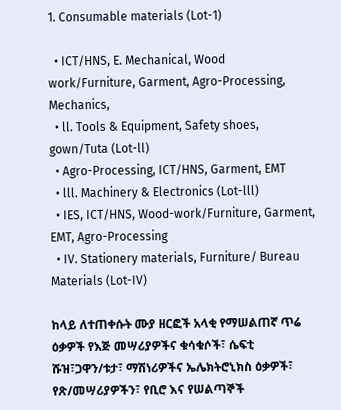1. Consumable materials (Lot-1)

  • ICT/HNS, E. Mechanical, Wood work/Furniture, Garment, Agro-Processing, Mechanics,
  • ll. Tools & Equipment, Safety shoes, gown/Tuta (Lot-ll)
  • Agro-Processing, ICT/HNS, Garment, EMT
  • lll. Machinery & Electronics (Lot-lll)
  • IES, ICT/HNS, Wood-work/Furniture, Garment, EMT, Agro-Processing
  • IV. Stationery materials, Furniture/ Bureau Materials (Lot-IV)

ከላይ ለተጠቀሱት ሙያ ዘርፎች አላቂ የማሠልጠኛ ጥሬ ዕቃዎች የእጅ መሣሪያዎችና ቁሳቁሶች፣ ሴፍቲ ሹዝ፣ጋዋን/ቱታ፣ ማሽነሪዎችና ኤሌክትሮኒክስ ዕቃዎች፣ የጽ/መሣሪያዎችን፣ የቢሮ እና የሠልጣኞች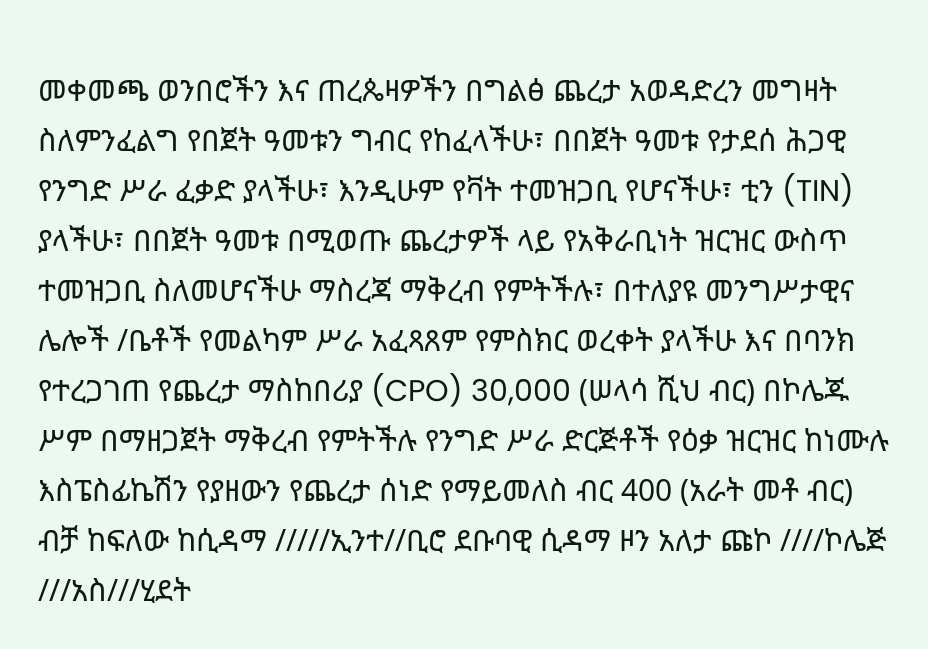መቀመጫ ወንበሮችን እና ጠረጴዛዎችን በግልፅ ጨረታ አወዳድረን መግዛት ስለምንፈልግ የበጀት ዓመቱን ግብር የከፈላችሁ፣ በበጀት ዓመቱ የታደሰ ሕጋዊ የንግድ ሥራ ፈቃድ ያላችሁ፣ እንዲሁም የቫት ተመዝጋቢ የሆናችሁ፣ ቲን (TIN) ያላችሁ፣ በበጀት ዓመቱ በሚወጡ ጨረታዎች ላይ የአቅራቢነት ዝርዝር ውስጥ ተመዝጋቢ ስለመሆናችሁ ማስረጃ ማቅረብ የምትችሉ፣ በተለያዩ መንግሥታዊና ሌሎች /ቤቶች የመልካም ሥራ አፈጻጸም የምስክር ወረቀት ያላችሁ እና በባንክ የተረጋገጠ የጨረታ ማስከበሪያ (CPO) 30,000 (ሠላሳ ሺህ ብር) በኮሌጁ ሥም በማዘጋጀት ማቅረብ የምትችሉ የንግድ ሥራ ድርጅቶች የዕቃ ዝርዝር ከነሙሉ እስፔስፊኬሽን የያዘውን የጨረታ ሰነድ የማይመለስ ብር 400 (አራት መቶ ብር) ብቻ ከፍለው ከሲዳማ /////ኢንተ//ቢሮ ደቡባዊ ሲዳማ ዞን አለታ ጩኮ ////ኮሌጅ ///አስ///ሂደት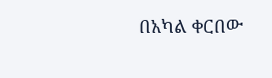በአካል ቀርበው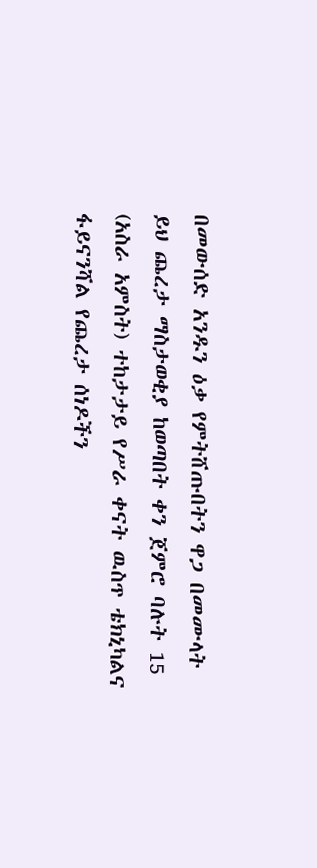በመውሰድ አንዱን ዕቃ የምትሸጡበትን ዋጋ በመሙላት ይህ ጨረታ ማስታወቂያ ከወጣበት ቀን ጀምሮ ባሉት 15 (አስራ አምስት) ተከታታይ የሥራ ቀናት ዉስጥ ቴክኒካልና ፋይናንሻል የጨረታ ሰነዶችን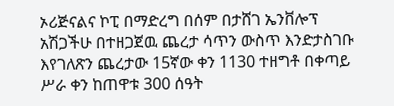ኦሪጅናልና ኮፒ በማድረግ በሰም በታሸገ ኤንቨሎፕ አሽጋችሁ በተዘጋጀዉ ጨረታ ሳጥን ውስጥ እንድታስገቡ እየገለጽን ጨረታው 15ኛው ቀን 1130 ተዘግቶ በቀጣይ ሥራ ቀን ከጠዋቱ 300 ሰዓት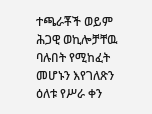ተጫራቾች ወይም ሕጋዊ ወኪሎቻቸዉ ባሉበት የሚከፈት መሆኑን እየገለጽን ዕለቱ የሥራ ቀን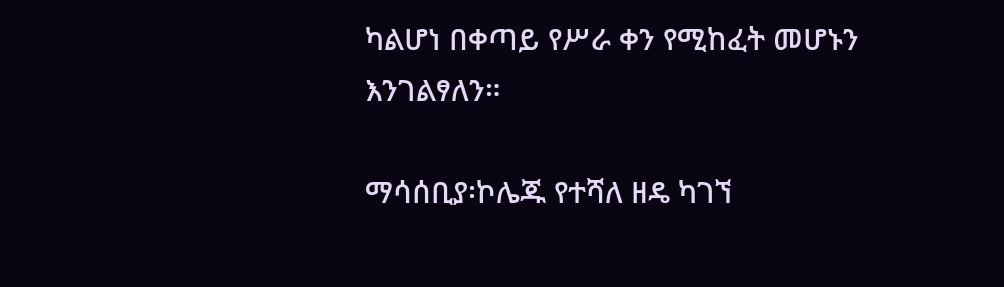ካልሆነ በቀጣይ የሥራ ቀን የሚከፈት መሆኑን እንገልፃለን።

ማሳሰቢያ፡ኮሌጁ የተሻለ ዘዴ ካገኘ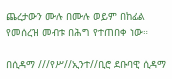ጨረታውን ሙሉ በሙሉ ወይም በከፊል የመሰረዝ መብቱ በሕግ የተጠበቀ ነው።

በሲዳማ ///የሥ//ኢንተ//ቢሮ ደቡባዊ ሲዳማ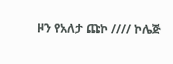ዞን የአለታ ጩኮ //// ኮሌጅ